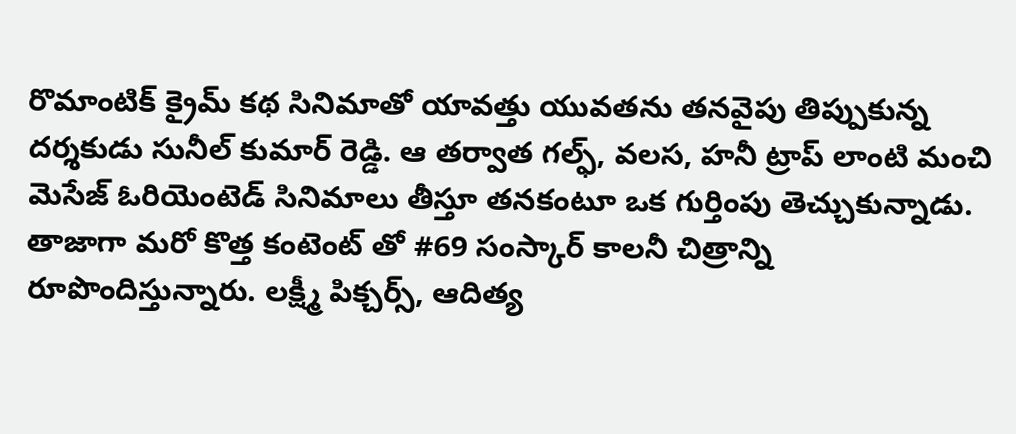రొమాంటిక్ క్రైమ్ కథ సినిమాతో యావత్తు యువతను తనవైపు తిప్పుకున్న దర్శకుడు సునీల్ కుమార్ రెడ్డి. ఆ తర్వాత గల్ఫ్, వలస, హనీ ట్రాప్ లాంటి మంచి మెసేజ్ ఓరియెంటెడ్ సినిమాలు తీస్తూ తనకంటూ ఒక గుర్తింపు తెచ్చుకున్నాడు. తాజాగా మరో కొత్త కంటెంట్ తో #69 సంస్కార్ కాలనీ చిత్రాన్ని రూపొందిస్తున్నారు. లక్ష్మీ పిక్చర్స్, ఆదిత్య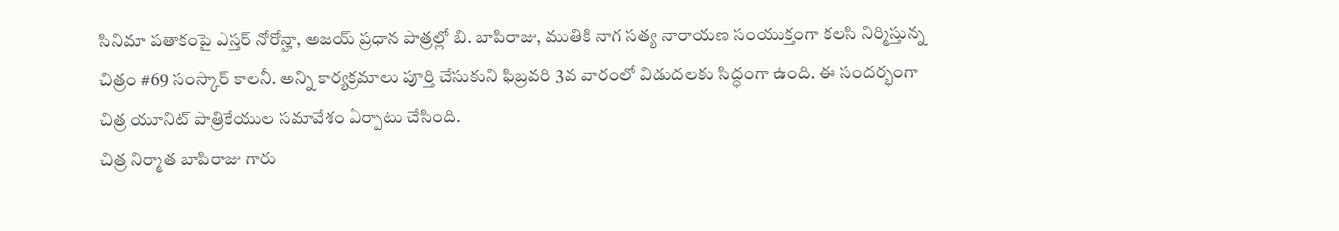సినిమా పతాకంపై ఎస్తర్ నోరోన్హా, అజయ్ ప్రధాన పాత్రల్లో బి. బాపిరాజు, ముతికి నాగ సత్య నారాయణ సంయుక్తంగా కలసి నిర్మిస్తున్న చిత్రం #69 సంస్కార్ కాలనీ. అన్ని కార్యక్రమాలు పూర్తి చేసుకుని ఫిబ్రవరి 3వ వారంలో విడుదలకు సిద్ధంగా ఉంది. ఈ సందర్భంగా చిత్ర యూనిట్ పాత్రికేయుల సమావేశం ఏర్పాటు చేసింది.
చిత్ర నిర్మాత బాపిరాజు గారు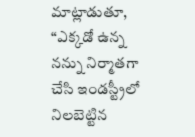మాట్లాడుతూ, “ఎక్కడో ఉన్న నన్ను నిర్మాతగా చేసి ఇండస్ట్రీలో నిలబెట్టిన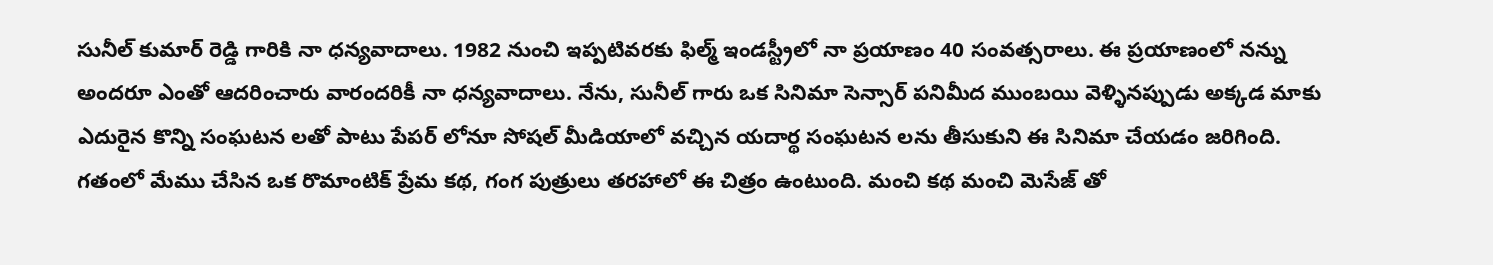సునీల్ కుమార్ రెడ్డి గారికి నా ధన్యవాదాలు. 1982 నుంచి ఇప్పటివరకు ఫిల్మ్ ఇండస్ట్రీలో నా ప్రయాణం 40 సంవత్సరాలు. ఈ ప్రయాణంలో నన్ను అందరూ ఎంతో ఆదరించారు వారందరికీ నా ధన్యవాదాలు. నేను, సునీల్ గారు ఒక సినిమా సెన్సార్ పనిమీద ముంబయి వెళ్ళినప్పుడు అక్కడ మాకు ఎదురైన కొన్ని సంఘటన లతో పాటు పేపర్ లోనూ సోషల్ మీడియాలో వచ్చిన యదార్థ సంఘటన లను తీసుకుని ఈ సినిమా చేయడం జరిగింది. గతంలో మేము చేసిన ఒక రొమాంటిక్ ప్రేమ కథ, గంగ పుత్రులు తరహాలో ఈ చిత్రం ఉంటుంది. మంచి కథ మంచి మెసేజ్ తో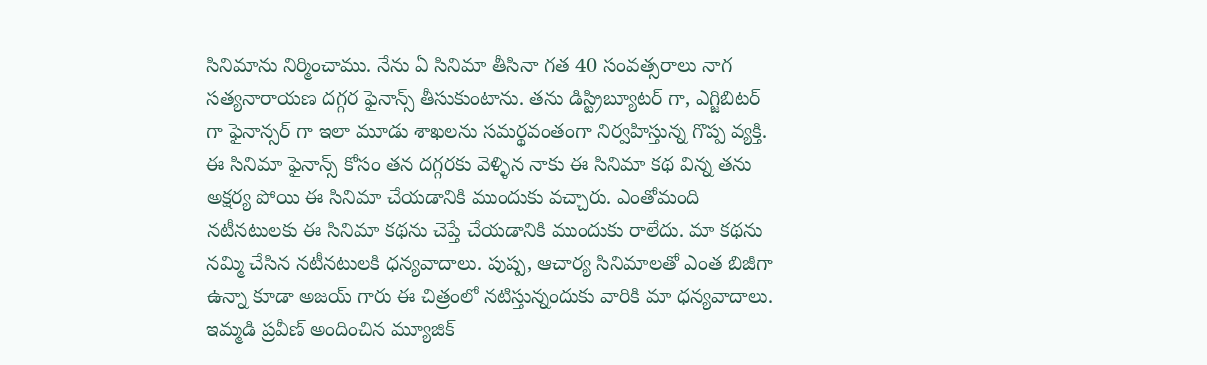సినిమాను నిర్మించాము. నేను ఏ సినిమా తీసినా గత 40 సంవత్సరాలు నాగ సత్యనారాయణ దగ్గర ఫైనాన్స్ తీసుకుంటాను. తను డిస్ట్రిబ్యూటర్ గా, ఎగ్జిబిటర్ గా ఫైనాన్సర్ గా ఇలా మూడు శాఖలను సమర్థవంతంగా నిర్వహిస్తున్న గొప్ప వ్యక్తి. ఈ సినిమా ఫైనాన్స్ కోసం తన దగ్గరకు వెళ్ళిన నాకు ఈ సినిమా కథ విన్న తను అక్షర్య పోయి ఈ సినిమా చేయడానికి ముందుకు వచ్చారు. ఎంతోమంది నటీనటులకు ఈ సినిమా కథను చెప్తే చేయడానికి ముందుకు రాలేదు. మా కథను నమ్మి చేసిన నటీనటులకి ధన్యవాదాలు. పుష్ప, ఆచార్య సినిమాలతో ఎంత బిజీగా ఉన్నా కూడా అజయ్ గారు ఈ చిత్రంలో నటిస్తున్నందుకు వారికి మా ధన్యవాదాలు. ఇమ్మడి ప్రవీణ్ అందించిన మ్యూజిక్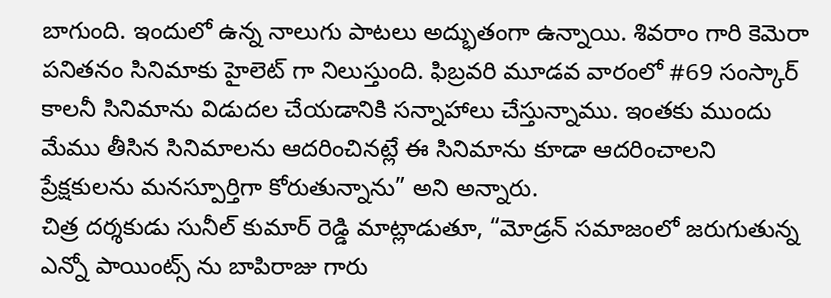బాగుంది. ఇందులో ఉన్న నాలుగు పాటలు అద్భుతంగా ఉన్నాయి. శివరాం గారి కెమెరా పనితనం సినిమాకు హైలెట్ గా నిలుస్తుంది. ఫిబ్రవరి మూడవ వారంలో #69 సంస్కార్ కాలనీ సినిమాను విడుదల చేయడానికి సన్నాహాలు చేస్తున్నాము. ఇంతకు ముందు మేము తీసిన సినిమాలను ఆదరించినట్లే ఈ సినిమాను కూడా ఆదరించాలని ప్రేక్షకులను మనస్పూర్తిగా కోరుతున్నాను” అని అన్నారు.
చిత్ర దర్శకుడు సునీల్ కుమార్ రెడ్డి మాట్లాడుతూ, “మోడ్రన్ సమాజంలో జరుగుతున్న ఎన్నో పాయింట్స్ ను బాపిరాజు గారు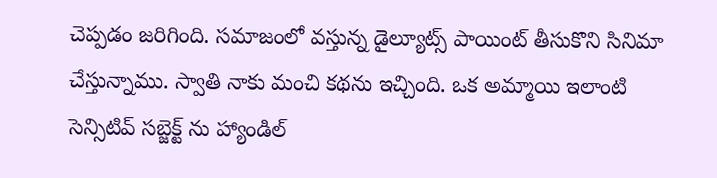చెప్పడం జరిగింది. సమాజంలో వస్తున్న డైల్యూట్స్ పాయింట్ తీసుకొని సినిమా చేస్తున్నాము. స్వాతి నాకు మంచి కథను ఇచ్చింది. ఒక అమ్మాయి ఇలాంటి సెన్సిటివ్ సబ్జెక్ట్ ను హ్యాండిల్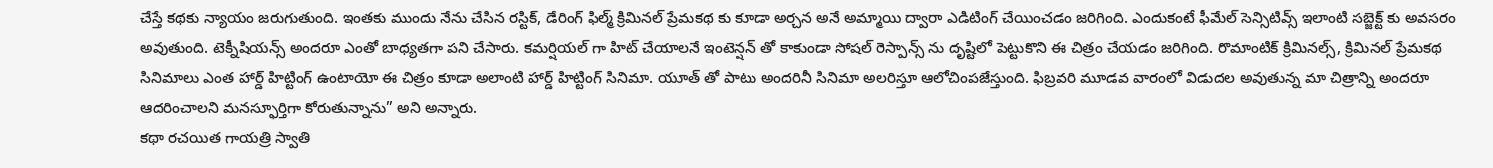చేస్తే కథకు న్యాయం జరుగుతుంది. ఇంతకు ముందు నేను చేసిన రస్టిక్, డేరింగ్ ఫిల్మ్ క్రిమినల్ ప్రేమకథ కు కూడా అర్చన అనే అమ్మాయి ద్వారా ఎడిటింగ్ చేయించడం జరిగింది. ఎందుకంటే ఫీమేల్ సెన్సిటివ్స్ ఇలాంటి సబ్జెక్ట్ కు అవసరం అవుతుంది. టెక్నీషియన్స్ అందరూ ఎంతో బాధ్యతగా పని చేసారు. కమర్షియల్ గా హిట్ చేయాలనే ఇంటెన్షన్ తో కాకుండా సోషల్ రెస్పాన్స్ ను దృష్టిలో పెట్టుకొని ఈ చిత్రం చేయడం జరిగింది. రొమాంటిక్ క్రిమినల్స్, క్రిమినల్ ప్రేమకథ సినిమాలు ఎంత హార్డ్ హిట్టింగ్ ఉంటాయో ఈ చిత్రం కూడా అలాంటి హార్డ్ హిట్టింగ్ సినిమా. యూత్ తో పాటు అందరినీ సినిమా అలరిస్తూ ఆలోచింపజేస్తుంది. ఫిబ్రవరి మూడవ వారంలో విడుదల అవుతున్న మా చిత్రాన్ని అందరూ ఆదరించాలని మనస్ఫూర్తిగా కోరుతున్నాను” అని అన్నారు.
కథా రచయిత గాయత్రి స్వాతి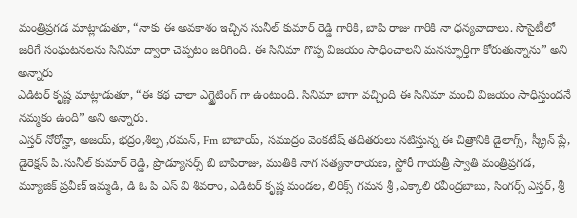మంత్రిప్రగడ మాట్లాడుతూ, “నాకు ఈ అవకాశం ఇచ్చిన సునీల్ కుమార్ రెడ్డి గారికి, బాపి రాజు గారికి నా ధన్యవాదాలు. సొసైటీలో జరిగే సంఘటనలను సినిమా ద్వారా చెప్పటం జరిగింది. ఈ సినిమా గొప్ప విజయం సాధించాలని మనస్ఫూర్తిగా కోరుతున్నాను” అని అన్నారు
ఎడిటర్ కృష్ణ మాట్లాడుతూ, “ఈ కథ చాలా ఎగ్జైటింగ్ గా ఉంటుంది. సినిమా బాగా వచ్చింది ఈ సినిమా మంచి విజయం సాధిస్తుందనే నమ్మకం ఉంది” అని అన్నారు.
ఎస్తర్ నోరోన్హా, అజయ్, భద్రం,శిల్ప ,రమన్, Fm బాబాయ్, సముద్రం వెంకటేష్ తదితరులు నటిస్తున్న ఈ చిత్రానికి డైలాగ్స్, స్క్రీన్ ప్లే, డైరెక్షన్ పి.సునీల్ కుమార్ రెడ్డి, ప్రొడ్యూసర్స్ బి బాపిరాజు, ముతికి నాగ సత్యనారాయణ, స్టోరీ గాయత్రీ స్వాతి మంత్రిప్రగడ, మ్యూజిక్ ప్రవీణ్ ఇమ్మడి, డి ఓ పి ఎస్ వి శివరాం, ఎడిటర్ కృష్ణ మండల, లిరిక్స్ గమన శ్రీ ,ఎక్కాలి రవీంద్రబాబు, సింగర్స్ ఎస్తర్, శ్రీ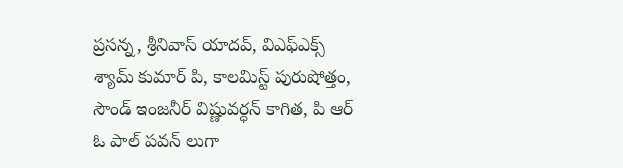ప్రసన్న, శ్రీనివాస్ యాదవ్, విఎఫ్ఎక్స్ శ్యామ్ కుమార్ పి, కాలమిస్ట్ పురుషోత్తం, సౌండ్ ఇంజనీర్ విష్ణువర్ధన్ కాగిత, పి ఆర్ ఓ పాల్ పవన్ లుగా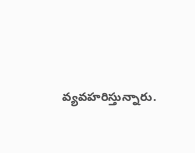వ్యవహరిస్తున్నారు.